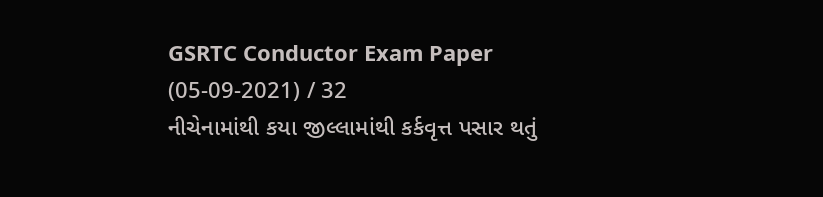GSRTC Conductor Exam Paper (05-09-2021) / 32
નીચેનામાંથી કયા જીલ્લામાંથી કર્કવૃત્ત પસાર થતું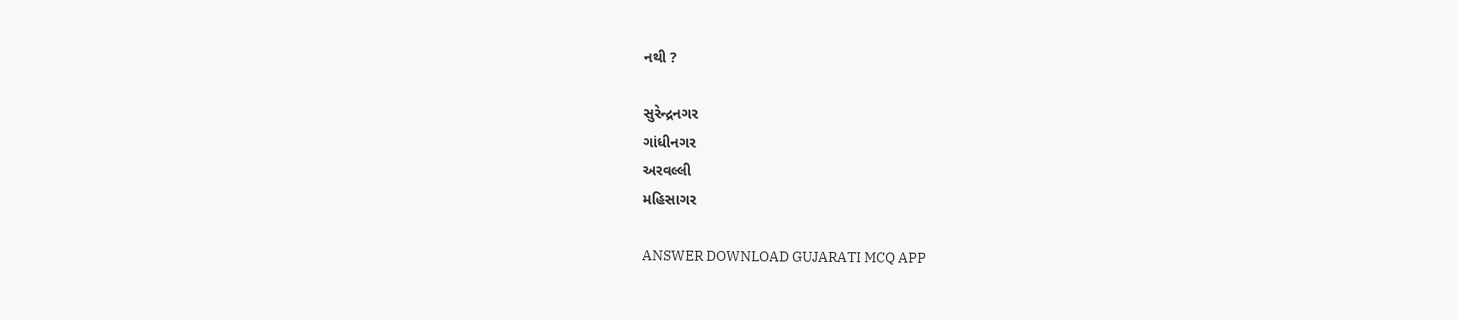નથી ?

સુરેન્દ્રનગર
ગાંધીનગર
અરવલ્લી
મહિસાગર

ANSWER DOWNLOAD GUJARATI MCQ APP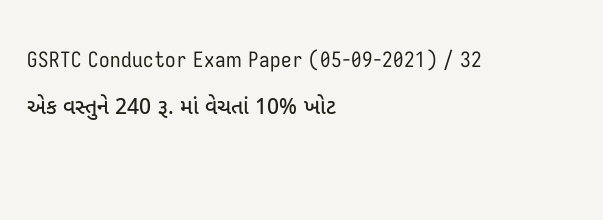GSRTC Conductor Exam Paper (05-09-2021) / 32
એક વસ્તુને 240 રૂ. માં વેચતાં 10% ખોટ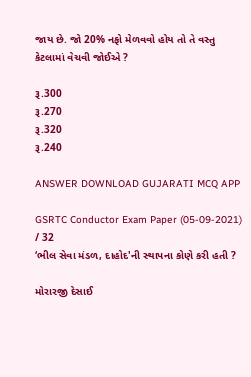જાય છે. જો 20% નફો મેળવવો હોય તો તે વસ્તુ કેટલામાં વેચવી જોઈએ ?

રૂ.300
રૂ.270
રૂ.320
રૂ.240

ANSWER DOWNLOAD GUJARATI MCQ APP

GSRTC Conductor Exam Paper (05-09-2021) / 32
‘ભીલ સેવા મંડળ, દાહોદ'ની સ્થાપના કોણે કરી હતી ?

મોરારજી દેસાઈ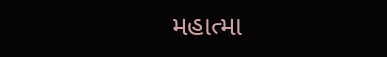મહાત્મા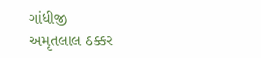ગાંધીજી
અમૃતલાલ ઠક્કર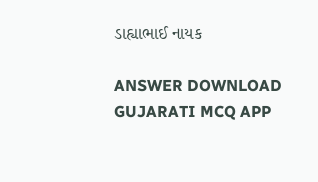ડાહ્યાભાઈ નાયક

ANSWER DOWNLOAD GUJARATI MCQ APP